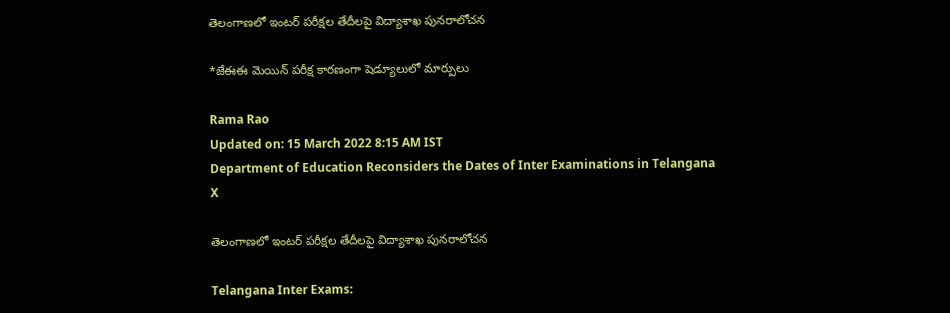తెలంగాణలో ఇంటర్ పరీక్షల తేదీలపై విద్యాశాఖ పునరాలోచన

*జేఈఈ మెయిన్ పరీక్ష కారణంగా షెడ్యూలులో మార్పులు

Rama Rao
Updated on: 15 March 2022 8:15 AM IST
Department of Education Reconsiders the Dates of Inter Examinations in Telangana
X

తెలంగాణలో ఇంటర్ పరీక్షల తేదీలపై విద్యాశాఖ పునరాలోచన

Telangana Inter Exams: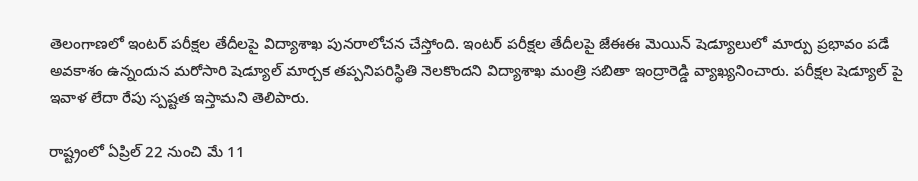తెలంగాణలో ఇంటర్ పరీక్షల తేదీలపై విద్యాశాఖ పునరాలోచన చేస్తోంది. ఇంటర్ పరీక్షల తేదీలపై జేఈఈ మెయిన్ షెడ్యూలులో మార్పు ప్రభావం పడే అవకాశం ఉన్నందున మరోసారి షెడ్యూల్ మార్చక తప్పనిపరిస్థితి నెలకొందని విద్యాశాఖ మంత్రి సబితా ఇంద్రారెడ్డి వ్యాఖ్యనించారు. పరీక్షల షెడ్యూల్ పై ఇవాళ లేదా రేపు స్పష్టత ఇస్తామని తెలిపారు.

రాష్ట్రంలో ఏప్రిల్ 22 నుంచి మే 11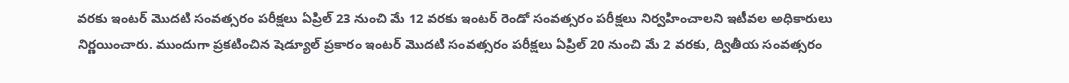వరకు ఇంటర్ మొదటి సంవత్సరం పరీక్షలు ఏప్రిల్ 23 నుంచి మే 12 వరకు ఇంటర్ రెండో సంవత్సరం పరీక్షలు నిర్వహించాలని ఇటీవల అధికారులు నిర్ణయించారు. ముందుగా ప్రకటించిన షెడ్యూల్ ప్రకారం ఇంటర్ మొదటి సంవత్సరం పరీక్షలు ఏప్రిల్ 20 నుంచి మే 2 వరకు, ద్వితీయ సంవత్సరం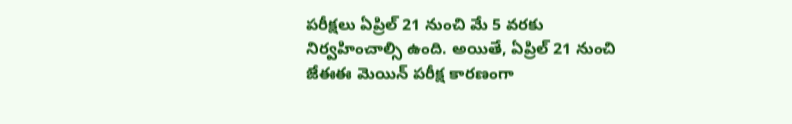పరీక్షలు ఏప్రిల్ 21 నుంచి మే 5 వరకు నిర్వహించాల్సి ఉంది. అయితే, ఏప్రిల్ 21 నుంచి జేఈఈ మెయిన్ పరీక్ష కారణంగా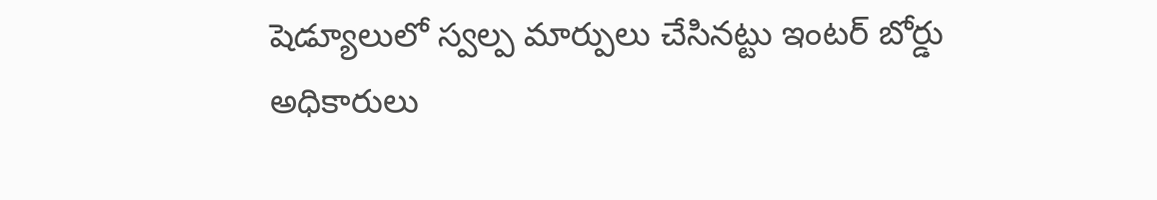షెడ్యూలులో స్వల్ప మార్పులు చేసినట్టు ఇంటర్ బోర్డు అధికారులు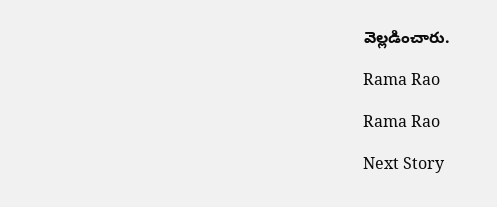వెల్లడించారు.

Rama Rao

Rama Rao

Next Story